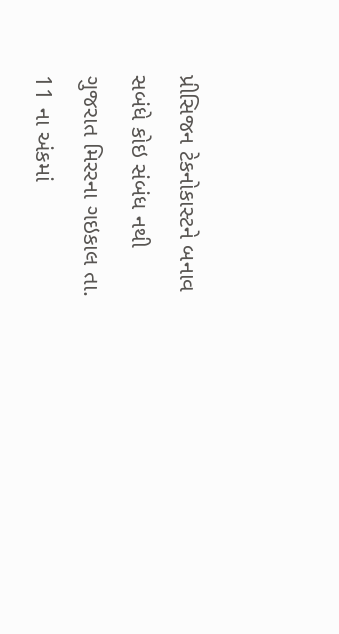પ્રીસિજન ટેકનોકાસ્ટને બનાવ સબંધે કોઇ સંબંધ નથી
ગુજરાત મિરરના ગઇકાલ તા. 11 ના અંકમાં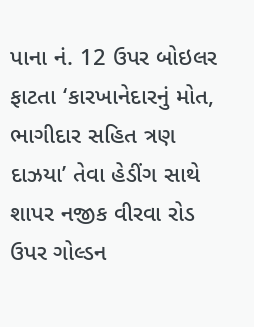પાના નં. 12 ઉપર બોઇલર ફાટતા ‘કારખાનેદારનું મોત, ભાગીદાર સહિત ત્રણ દાઝયા’ તેવા હેડીંગ સાથે શાપર નજીક વીરવા રોડ ઉપર ગોલ્ડન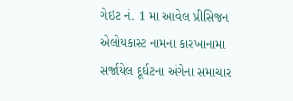ગેઇટ નં. 1 મા આવેલ પ્રીસિજન એલોયકાસ્ટ નામના કારખાનામા સર્જાયેલ દૂર્ઘટના અંગેના સમાચાર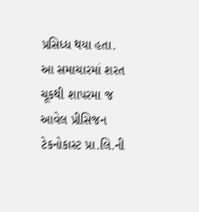પ્રસિધ્ધ થયા હતા.
આ સમાચારમાં શરત ચૂકથી શાપરમા જ આવેલ પ્રીસિજન ટેકનોકાસ્ટ પ્રા.લિ.ની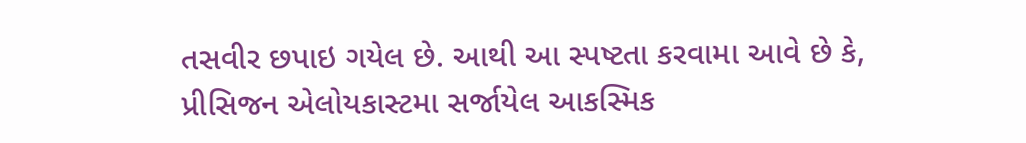તસવીર છપાઇ ગયેલ છે. આથી આ સ્પષ્ટતા કરવામા આવે છે કે, પ્રીસિજન એલોયકાસ્ટમા સર્જાયેલ આકસ્મિક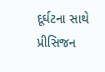દૂર્ઘટના સાથે પ્રીસિજન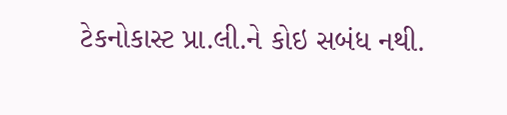ટેકનોકાસ્ટ પ્રા.લી.ને કોઇ સબંધ નથી.